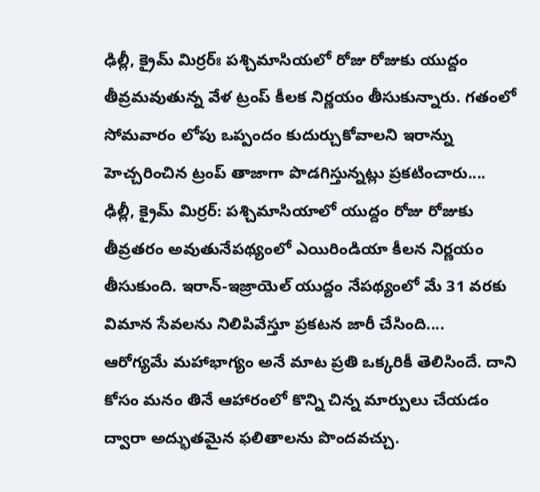ఢిల్లీ, క్రైమ్ మిర్రర్ః పశ్చిమాసియలో రోజు రోజుకు యుద్దం తీవ్రమవుతున్న వేళ ట్రంప్ కీలక నిర్ణయం తీసుకున్నారు. గతంలో సోమవారం లోపు ఒప్పందం కుదుర్చుకోవాలని ఇరాన్ను హెచ్చరించిన ట్రంప్ తాజాగా పొడగిస్తున్నట్లు ప్రకటించారు....
ఢిల్లీ, క్రైమ్ మిర్రర్: పశ్చిమాసియాలో యుద్దం రోజు రోజుకు తీవ్రతరం అవుతునేపథ్యంలో ఎయిరిండియా కీలన నిర్ణయం తీసుకుంది. ఇరాన్-ఇజ్రాయెల్ యుద్దం నేపథ్యంలో మే 31 వరకు విమాన సేవలను నిలిపివేస్తూ ప్రకటన జారీ చేసింది....
ఆరోగ్యమే మహాభాగ్యం అనే మాట ప్రతి ఒక్కరికీ తెలిసిందే. దాని కోసం మనం తినే ఆహారంలో కొన్ని చిన్న మార్పులు చేయడం ద్వారా అద్భుతమైన ఫలితాలను పొందవచ్చు.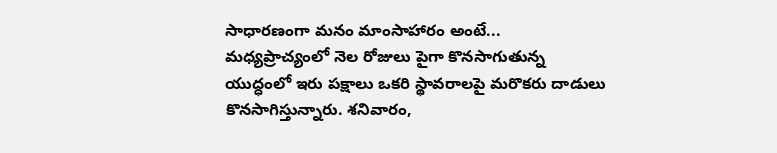సాధారణంగా మనం మాంసాహారం అంటే...
మధ్యప్రాచ్యంలో నెల రోజులు పైగా కొనసాగుతున్న యుద్ధంలో ఇరు పక్షాలు ఒకరి స్థావరాలపై మరొకరు దాడులు కొనసాగిస్తున్నారు. శనివారం,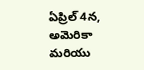ఏప్రిల్ 4న, అమెరికా మరియు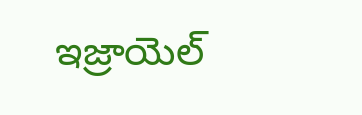ఇజ్రాయెల్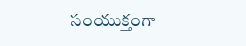సంయుక్తంగా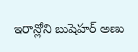ఇరాన్లోని బుషెహర్ అణు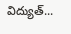విద్యుత్...